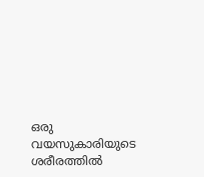ഒരു വയസുകാരിയുടെ ശരീരത്തില്‍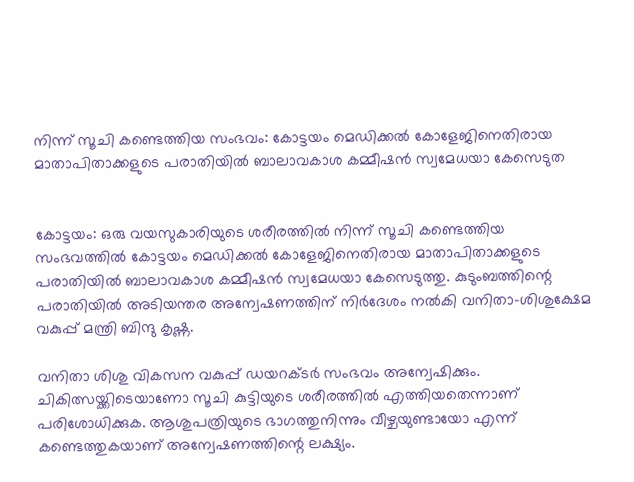നിന്ന് സൂചി കണ്ടെത്തിയ സംഭവം: കോട്ടയം മെഡിക്കൽ കോളേജിനെതിരായ മാതാപിതാക്കളുടെ പരാതിയിൽ ബാലാവകാശ കമ്മീഷന്‍ സ്വമേധയാ കേസെടുത


കോട്ടയം: ഒരു വയസുകാരിയുടെ ശരീരത്തില്‍ നിന്ന് സൂചി കണ്ടെത്തിയ സംഭവത്തിൽ കോട്ടയം മെഡിക്കൽ കോളേജിനെതിരായ മാതാപിതാക്കളുടെ പരാതിയിൽ ബാലാവകാശ കമ്മീഷന്‍ സ്വമേധയാ കേസെടുത്തു. കുടുംബത്തിന്റെ പരാതിയിൽ അടിയന്തര അന്വേഷണത്തിന് നിര്‍ദേശം നല്‍കി വനിതാ-ശിശുക്ഷേമ വകുപ്പ് മന്ത്രി ബിന്ദു കൃഷ്ണ.

വനിതാ ശിശു വികസന വകുപ്പ് ഡയറക്ടര്‍ സംഭവം അന്വേഷിക്കും. ചികിത്സയ്ക്കിടെയാണോ സൂചി കുട്ടിയുടെ ശരീരത്തില്‍ എത്തിയതെന്നാണ് പരിശോധിക്കുക. ആശുപത്രിയുടെ ഭാഗത്തുനിന്നും വീഴ്ചയുണ്ടായോ എന്ന് കണ്ടെത്തുകയാണ് അന്വേഷണത്തിന്റെ ലക്ഷ്യം.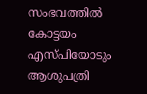സംഭവത്തിൽ കോട്ടയം എസ്പിയോടും ആശുപത്രി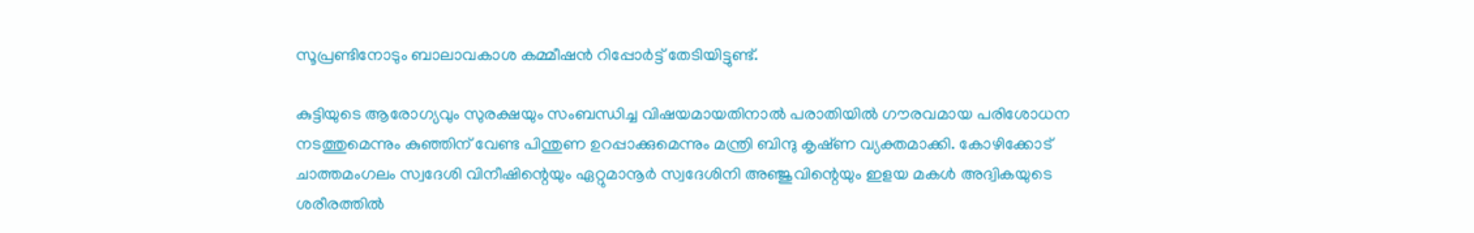സൂപ്രണ്ടിനോടും ബാലാവകാശ കമ്മീഷന്‍ റിപ്പോര്‍ട്ട് തേടിയിട്ടുണ്ട്.

കുട്ടിയുടെ ആരോഗ്യവും സുരക്ഷയും സംബന്ധിച്ച വിഷയമായതിനാൽ പരാതിയിൽ ഗൗരവമായ പരിശോധന നടത്തുമെന്നും കുഞ്ഞിന് വേണ്ട പിന്തുണ ഉറപ്പാക്കുമെന്നും മന്ത്രി ബിന്ദു കൃഷ്‌ണ വ്യക്തമാക്കി. കോഴിക്കോട് ചാത്തമംഗലം സ്വദേശി വിനീഷിന്റെയും ഏറ്റുമാനൂർ സ്വദേശിനി അഞ്ജുവിന്റെയും ഇളയ മകൾ അദ്വികയുടെ ശരീരത്തിൽ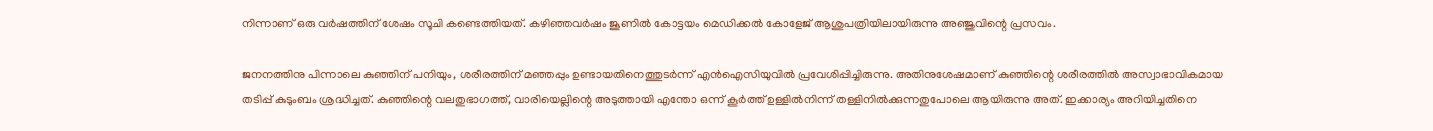നിന്നാണ് ഒരു വർഷത്തിന് ശേഷം സൂചി കണ്ടെത്തിയത്. കഴിഞ്ഞവര്‍ഷം ജൂണില്‍ കോട്ടയം മെഡിക്കല്‍ കോളേജ് ആശുപത്രിയിലായിരുന്നു അഞ്ജുവിന്റെ പ്രസവം.

ജനനത്തിനു പിന്നാലെ കുഞ്ഞിന് പനിയും, ശരീരത്തിന് മഞ്ഞപ്പും ഉണ്ടായതിനെത്തുടര്‍ന്ന് എന്‍ഐസിയുവില്‍ പ്രവേശിപ്പിച്ചിരുന്നു. അതിനുശേഷമാണ് കുഞ്ഞിന്റെ ശരീരത്തില്‍ അസ്വാഭാവികമായ തടിപ്പ് കുടുംബം ശ്രദ്ധിച്ചത്. കുഞ്ഞിന്റെ വലതുഭാഗത്ത്, വാരിയെല്ലിന്റെ അടുത്തായി എന്തോ ഒന്ന് കൂര്‍ത്ത് ഉള്ളില്‍നിന്ന് തള്ളിനില്‍ക്കുന്നതുപോലെ ആയിരുന്നു അത്. ഇക്കാര്യം അറിയിച്ചതിനെ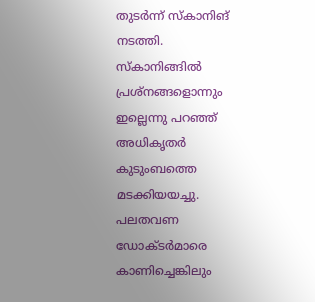തുടര്‍ന്ന് സ്കാനിങ് നടത്തി. സ്കാനിങ്ങില്‍ പ്രശ്നങ്ങളൊന്നും ഇല്ലെന്നു പറഞ്ഞ് അധികൃതര്‍ കുടുംബത്തെ മടക്കിയയച്ചു. പലതവണ ഡോക്ടര്‍മാരെ കാണിച്ചെങ്കിലും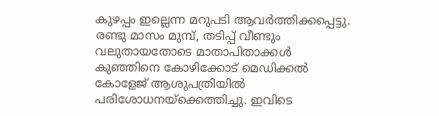കുഴപ്പം ഇല്ലെന്ന മറുപടി ആവര്‍ത്തിക്കപ്പെട്ടു. രണ്ടു മാസം മുമ്പ്, തടിപ്പ് വീണ്ടും വലുതായതോടെ മാതാപിതാക്കള്‍ കുഞ്ഞിനെ കോഴിക്കോട് മെഡിക്കല്‍ കോളേജ് ആശുപത്രിയില്‍ പരിശോധനയ്ക്കെത്തിച്ചു. ഇവിടെ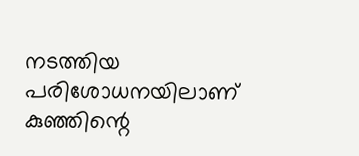നടത്തിയ പരിശോധനയിലാണ് കുഞ്ഞിന്റെ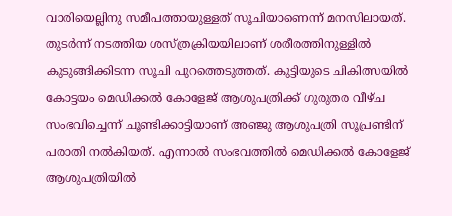വാരിയെല്ലിനു സമീപത്തായുള്ളത് സൂചിയാണെന്ന് മനസിലായത്. തുടർന്ന് നടത്തിയ ശസ്ത്രക്രിയയിലാണ് ശരീരത്തിനുള്ളിൽ കുടുങ്ങിക്കിടന്ന സൂചി പുറത്തെടുത്തത്. കുട്ടിയുടെ ചികിത്സയില്‍ കോട്ടയം മെഡിക്കല്‍ കോളേജ് ആശുപത്രിക്ക് ഗുരുതര വീഴ്ച സംഭവിച്ചെന്ന് ചൂണ്ടിക്കാട്ടിയാണ് അഞ്ജു ആശുപത്രി സൂപ്രണ്ടിന് പരാതി നൽകിയത്. എന്നാൽ സംഭവത്തിൽ മെഡിക്കൽ കോളേജ് ആശുപത്രിയിൽ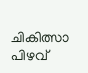ചികിത്സാ പിഴവ്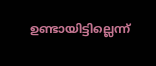ഉണ്ടായിട്ടില്ലെന്ന്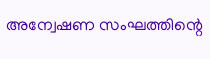അന്വേഷണ സംഘത്തിന്റെ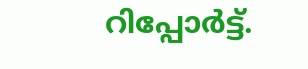റിപ്പോർട്ട്.